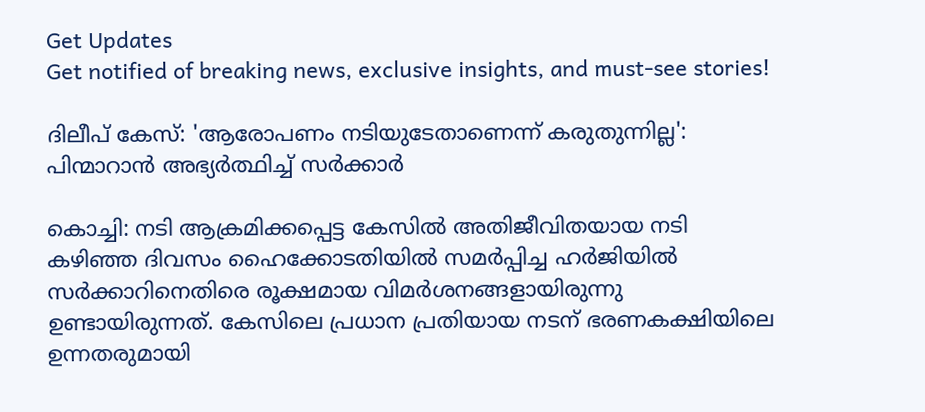Get Updates
Get notified of breaking news, exclusive insights, and must-see stories!

ദിലീപ് കേസ്: 'ആരോപണം നടിയുടേതാണെന്ന് കരുതുന്നില്ല': പിന്മാറാന്‍ അഭ്യർത്ഥിച്ച് സർക്കാർ

കൊച്ചി: നടി ആക്രമിക്കപ്പെട്ട കേസില്‍ അതിജീവിതയായ നടി കഴിഞ്ഞ ദിവസം ഹൈക്കോടതിയില്‍ സമർപ്പിച്ച ഹർജിയില്‍ സർക്കാറിനെതിരെ രൂക്ഷമായ വിമർശനങ്ങളായിരുന്നു ഉണ്ടായിരുന്നത്. കേസിലെ പ്രധാന പ്രതിയായ നടന് ഭരണകക്ഷിയിലെ ഉന്നതരുമായി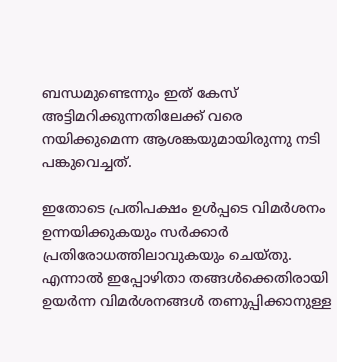ബന്ധമുണ്ടെന്നും ഇത് കേസ് അട്ടിമറിക്കുന്നതിലേക്ക് വരെ നയിക്കുമെന്ന ആശങ്കയുമായിരുന്നു നടി പങ്കുവെച്ചത്.

ഇതോടെ പ്രതിപക്ഷം ഉള്‍പ്പടെ വിമർശനം ഉന്നയിക്കുകയും സർക്കാർ പ്രതിരോധത്തിലാവുകയും ചെയ്തു. എന്നാല്‍ ഇപ്പോഴിതാ തങ്ങള്‍ക്കെതിരായി ഉയർന്ന വിമർശനങ്ങള്‍ തണുപ്പിക്കാനുള്ള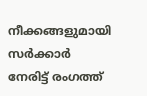നീക്കങ്ങളുമായി സർക്കാർ നേരിട്ട് രംഗത്ത്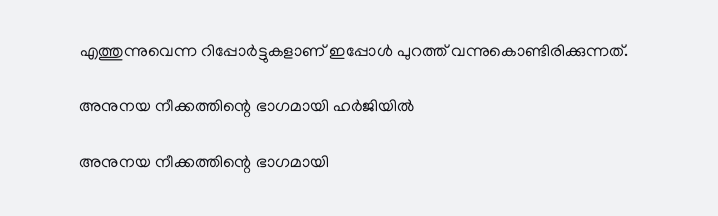എത്തുന്നുവെന്ന റിപ്പോർട്ടുകളാണ് ഇപ്പോള്‍ പുറത്ത് വന്നുകൊണ്ടിരിക്കുന്നത്.

അനുനയ നീക്കത്തിന്റെ ഭാഗമായി ഹർജിയില്‍

അനുനയ നീക്കത്തിന്റെ ഭാഗമായി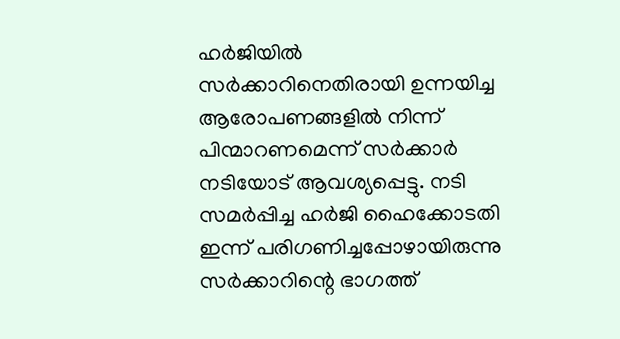ഹർജിയില്‍ സർക്കാറിനെതിരായി ഉന്നയിച്ച ആരോപണങ്ങളില്‍ നിന്ന് പിന്മാറണമെന്ന് സർക്കാർ നടിയോട് ആവശ്യപ്പെട്ടു. നടി സമർപ്പിച്ച ഹർജി ഹൈക്കോടതി ഇന്ന് പരിഗണിച്ചപ്പോഴായിരുന്നു സർക്കാറിന്റെ ഭാഗത്ത്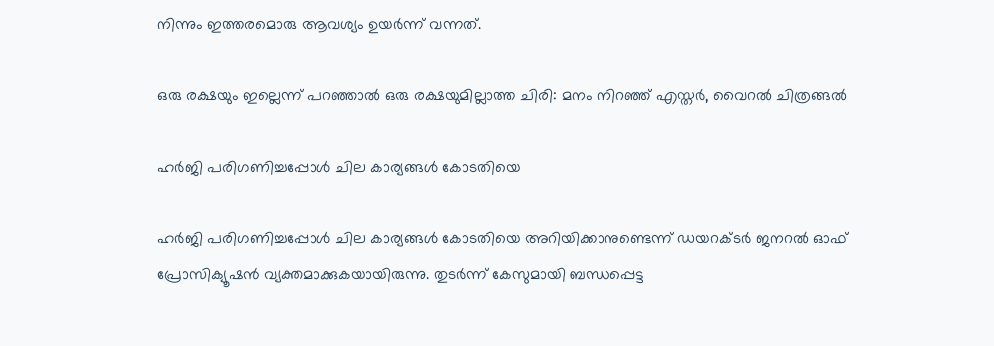നിന്നും ഇത്തരമൊരു ആവശ്യം ഉയർന്ന് വന്നത്.

ഒരു രക്ഷയും ഇല്ലെന്ന് പറഞ്ഞാല്‍ ഒരു രക്ഷയുമില്ലാത്ത ചിരി: മനം നിറഞ്ഞ് എസ്തർ, വൈറല്‍ ചിത്രങ്ങല്‍

ഹര്‍ജി പരിഗണിച്ചപ്പോള്‍ ചില കാര്യങ്ങള്‍ കോടതിയെ

ഹര്‍ജി പരിഗണിച്ചപ്പോള്‍ ചില കാര്യങ്ങള്‍ കോടതിയെ അറിയിക്കാനുണ്ടെന്ന് ഡയറക്ടര്‍ ജനറല്‍ ഓഫ് പ്രോസിക്യൂഷന്‍ വ്യക്തമാക്കുകയായിരുന്നു. തുടർന്ന് കേസുമായി ബന്ധപ്പെട്ട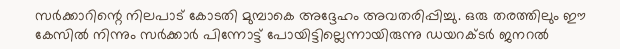സർക്കാറിന്റെ നിലപാട് കോടതി മുമ്പാകെ അദ്ദേഹം അവതരിപ്പിച്ചു. ഒരു തരത്തിലും ഈ കേസില്‍ നിന്നും സർക്കാർ പിന്നോട്ട് പോയിട്ടില്ലെന്നായിരുന്നു ഡയറക്ടര്‍ ജനറല്‍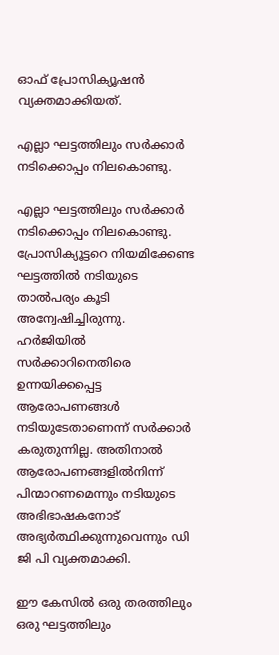ഓഫ് പ്രോസിക്യൂഷന്‍ വ്യക്തമാക്കിയത്.

എല്ലാ ഘട്ടത്തിലും സർക്കാർ നടിക്കൊപ്പം നിലകൊണ്ടു.

എല്ലാ ഘട്ടത്തിലും സർക്കാർ നടിക്കൊപ്പം നിലകൊണ്ടു. പ്രോസിക്യൂട്ടറെ നിയമിക്കേണ്ട ഘട്ടത്തില്‍ നടിയുടെ താല്‍പര്യം കൂടി അന്വേഷിച്ചിരുന്നു. ഹർജിയില്‍ സർക്കാറിനെതിരെ ഉന്നയിക്കപ്പെട്ട ആരോപണങ്ങള്‍ നടിയുടേതാണെന്ന് സർക്കാർ കരുതുന്നില്ല. അതിനാല്‍ ആരോപണങ്ങളില്‍നിന്ന് പിന്മാറണമെന്നും നടിയുടെ അഭിഭാഷകനോട് അഭ്യർത്ഥിക്കുന്നുവെന്നും ഡി ജി പി വ്യക്തമാക്കി.

ഈ കേസില്‍ ഒരു തരത്തിലും ഒരു ഘട്ടത്തിലും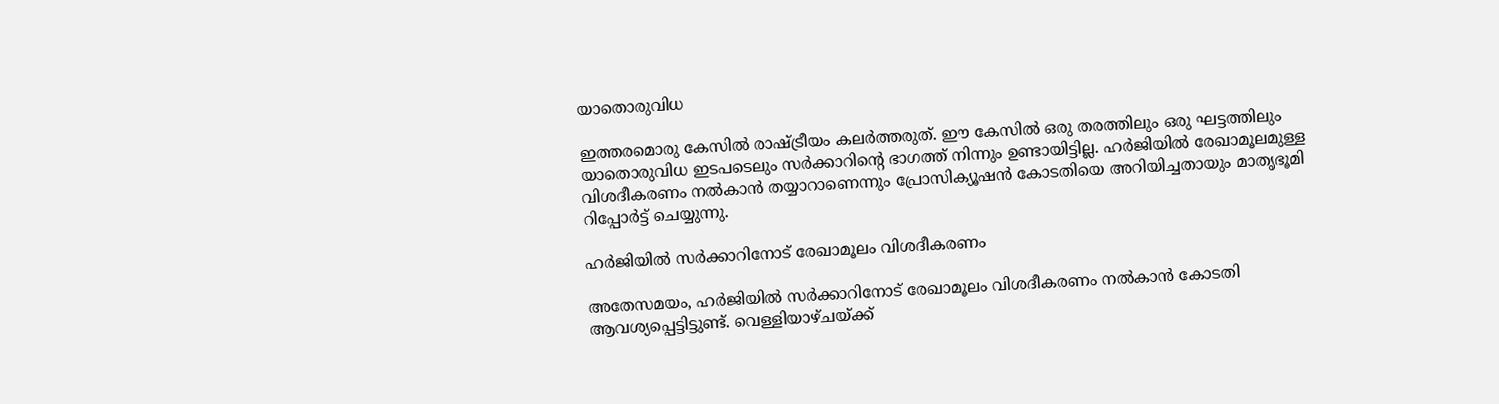യാതൊരുവിധ

ഇത്തരമൊരു കേസില്‍ രാഷ്ട്രീയം കലർത്തരുത്. ഈ കേസില്‍ ഒരു തരത്തിലും ഒരു ഘട്ടത്തിലും യാതൊരുവിധ ഇടപടെലും സർക്കാറിന്റെ ഭാഗത്ത് നിന്നും ഉണ്ടായിട്ടില്ല. ഹര്‍ജിയില്‍ രേഖാമൂലമുള്ള വിശദീകരണം നല്‍കാന്‍ തയ്യാറാണെന്നും പ്രോസിക്യൂഷന്‍ കോടതിയെ അറിയിച്ചതായും മാതൃഭൂമി റിപ്പോർട്ട് ചെയ്യുന്നു.

ഹർജിയില്‍ സർക്കാറിനോട് രേഖാമൂലം വിശദീകരണം

അതേസമയം, ഹർജിയില്‍ സർക്കാറിനോട് രേഖാമൂലം വിശദീകരണം നല്‍കാന്‍ കോടതി ആവശ്യപ്പെട്ടിട്ടുണ്ട്. വെള്ളിയാഴ്ചയ്ക്ക്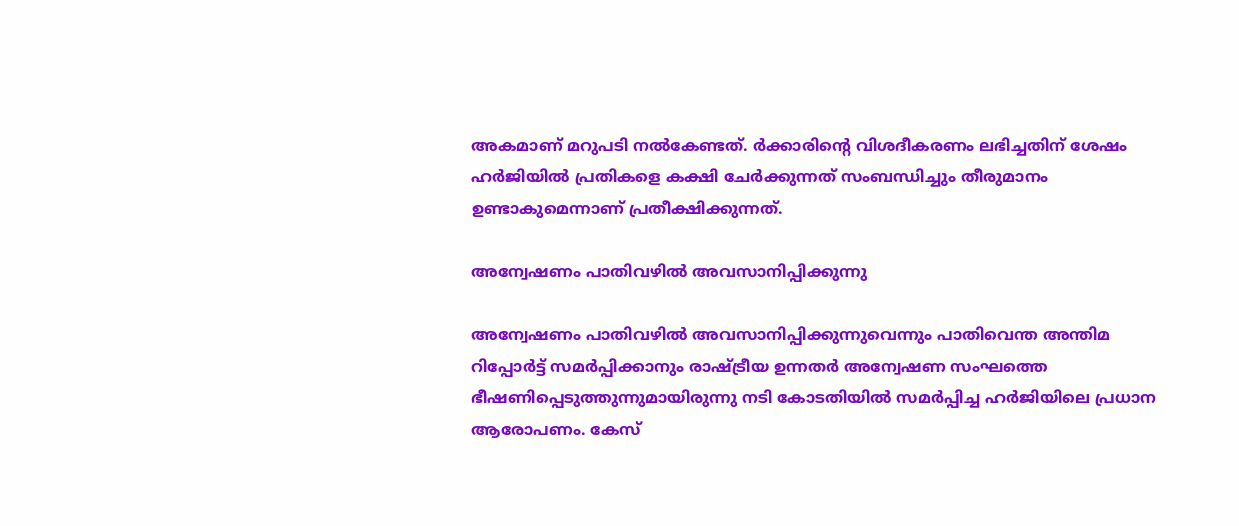അകമാണ് മറുപടി നല്‍കേണ്ടത്. ര്‍ക്കാരിന്റെ വിശദീകരണം ലഭിച്ചതിന് ശേഷം ഹർജിയില്‍ പ്രതികളെ കക്ഷി ചേർക്കുന്നത് സംബന്ധിച്ചും തീരുമാനം ഉണ്ടാകുമെന്നാണ് പ്രതീക്ഷിക്കുന്നത്.

അന്വേഷണം പാതിവഴില്‍ അവസാനിപ്പിക്കുന്നു

അന്വേഷണം പാതിവഴില്‍ അവസാനിപ്പിക്കുന്നുവെന്നും പാതിവെന്ത അന്തിമ റിപ്പോര്‍ട്ട് സമര്‍പ്പിക്കാനും രാഷ്ട്രീയ ഉന്നതര്‍ അന്വേഷണ സംഘത്തെ ഭീഷണിപ്പെടുത്തുന്നുമായിരുന്നു നടി കോടതിയില്‍ സമർപ്പിച്ച ഹർജിയിലെ പ്രധാന ആരോപണം. കേസ്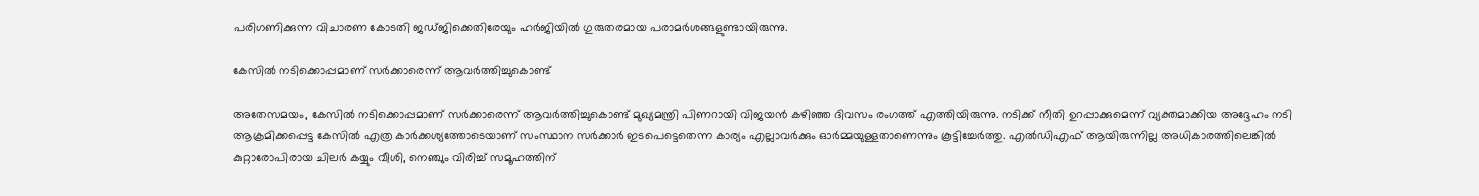പരിഗണിക്കുന്ന വിചാരണ കോടതി ജഡ്ജിക്കെതിരേയും ഹർജിയില്‍ ഗുരുതരമായ പരാമർശങ്ങളുണ്ടായിരുന്നു.

കേസില്‍ നടിക്കൊപ്പമാണ് സർക്കാരെന്ന് ആവർത്തിച്ചുകൊണ്ട്

അതേസമയം, കേസില്‍ നടിക്കൊപ്പമാണ് സർക്കാരെന്ന് ആവർത്തിച്ചുകൊണ്ട് മുഖ്യമന്ത്രി പിണറായി വിജയന്‍ കഴിഞ്ഞ ദിവസം രംഗത്ത് എത്തിയിരുന്നു. നടിക്ക് നീതി ഉറപ്പാക്കുമെന്ന് വ്യക്തമാക്കിയ അദ്ദേഹം നടി ആക്രമിക്കപ്പെട്ട കേസില്‍ എത്ര കാര്‍ക്കശ്യത്തോടെയാണ് സംസ്ഥാന സര്‍ക്കാര്‍ ഇടപെട്ടെതെന്ന കാര്യം എല്ലാവര്‍ക്കും ഓര്‍മ്മയുള്ളതാണെന്നും കൂട്ടിച്ചേർത്തു. എല്‍ഡിഎഫ് ആയിരുന്നില്ല അധികാരത്തിലെങ്കില്‍ കുറ്റാരോപിരായ ചിലര്‍ കയ്യും വീശി, നെഞ്ചും വിരിച്ച് സമൂഹത്തിന്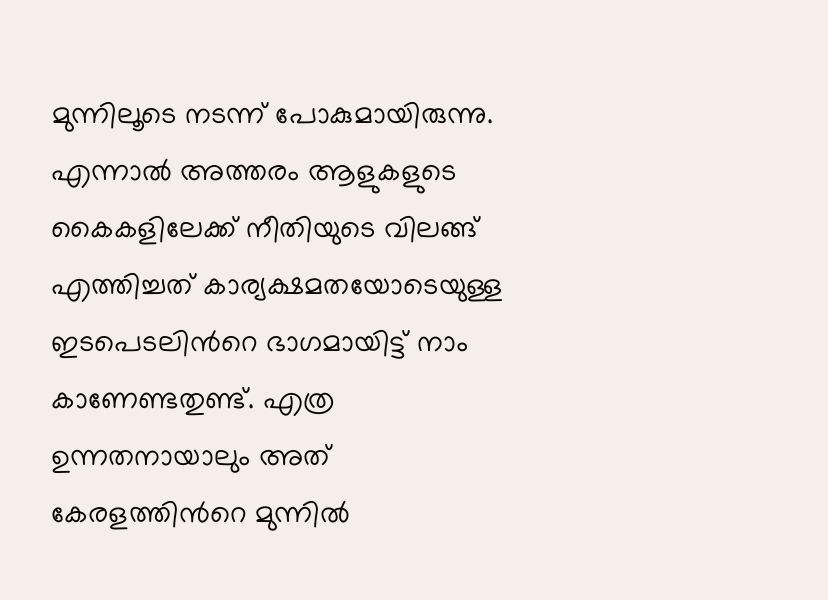മുന്നിലൂടെ നടന്ന് പോകുമായിരുന്നു. എന്നാല്‍ അത്തരം ആളുകളുടെ കൈകളിലേക്ക് നീതിയുടെ വിലങ്ങ് എത്തിച്ചത് കാര്യക്ഷമതയോടെയുള്ള ഇടപെടലിന്‍റെ ഭാഗമായിട്ട് നാം കാണേണ്ടതുണ്ട്. എത്ര ഉന്നതനായാലും അത് കേരളത്തിന്‍റെ മുന്നില്‍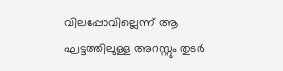വിലപ്പോവില്ലെന്ന് ആ ഘട്ടത്തിലുള്ള അറസ്റ്റും തുടര്‍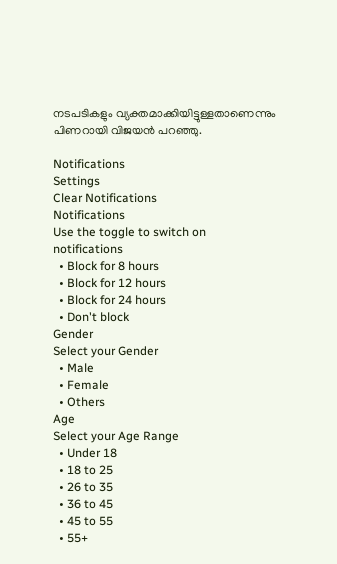നടപടികളും വ്യക്തമാക്കിയിട്ടുള്ളതാണെന്നും പിണറായി വിജയന്‍ പറഞ്ഞു.

Notifications
Settings
Clear Notifications
Notifications
Use the toggle to switch on notifications
  • Block for 8 hours
  • Block for 12 hours
  • Block for 24 hours
  • Don't block
Gender
Select your Gender
  • Male
  • Female
  • Others
Age
Select your Age Range
  • Under 18
  • 18 to 25
  • 26 to 35
  • 36 to 45
  • 45 to 55
  • 55+